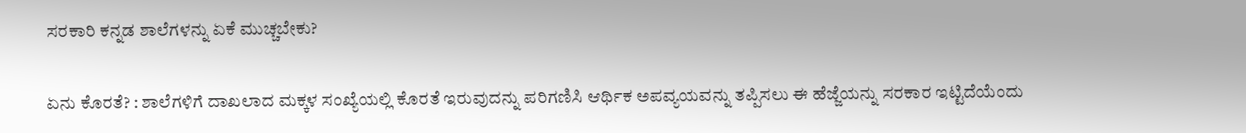ಸರಕಾರಿ ಕನ್ನಡ ಶಾಲೆಗಳನ್ನು ಏಕೆ ಮುಚ್ಚಬೇಕು?

ಏನು ಕೊರತೆ? : ಶಾಲೆಗಳಿಗೆ ದಾಖಲಾದ ಮಕ್ಕಳ ಸಂಖ್ಯೆಯಲ್ಲಿ ಕೊರತೆ ಇರುವುದನ್ನು ಪರಿಗಣಿಸಿ ಆರ್ಥಿಕ ಅಪವ್ಯಯವನ್ನು ತಪ್ಪಿಸಲು ಈ ಹೆಜ್ಜೆಯನ್ನು ಸರಕಾರ ಇಟ್ಟಿದೆಯೆಂದು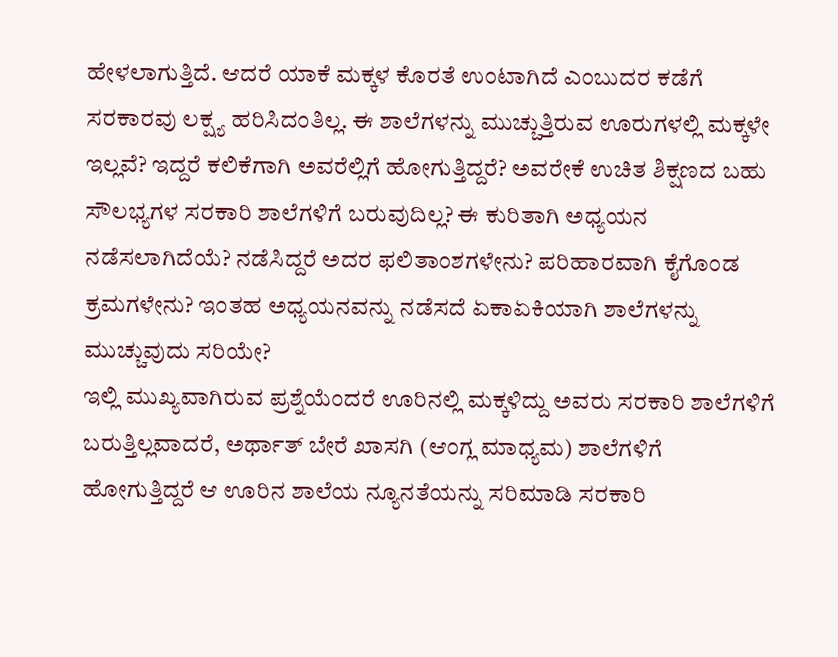ಹೇಳಲಾಗುತ್ತಿದೆ. ಆದರೆ ಯಾಕೆ ಮಕ್ಕಳ ಕೊರತೆ ಉಂಟಾಗಿದೆ ಎಂಬುದರ ಕಡೆಗೆ ಸರಕಾರವು ಲಕ್ಷ್ಯ ಹರಿಸಿದಂತಿಲ್ಲ. ಈ ಶಾಲೆಗಳನ್ನು ಮುಚ್ಚುತ್ತಿರುವ ಊರುಗಳಲ್ಲಿ ಮಕ್ಕಳೇ ಇಲ್ಲವೆ? ಇದ್ದರೆ ಕಲಿಕೆಗಾಗಿ ಅವರೆಲ್ಲಿಗೆ ಹೋಗುತ್ತಿದ್ದರೆ? ಅವರೇಕೆ ಉಚಿತ ಶಿಕ್ಷಣದ ಬಹು ಸೌಲಭ್ಯಗಳ ಸರಕಾರಿ ಶಾಲೆಗಳಿಗೆ ಬರುವುದಿಲ್ಲ? ಈ ಕುರಿತಾಗಿ ಅಧ್ಯಯನ ನಡೆಸಲಾಗಿದೆಯೆ? ನಡೆಸಿದ್ದರೆ ಅದರ ಫಲಿತಾಂಶಗಳೇನು? ಪರಿಹಾರವಾಗಿ ಕೈಗೊಂಡ ಕ್ರಮಗಳೇನು? ಇಂತಹ ಅಧ್ಯಯನವನ್ನು ನಡೆಸದೆ ಏಕಾಏಕಿಯಾಗಿ ಶಾಲೆಗಳನ್ನು ಮುಚ್ಚುವುದು ಸರಿಯೇ?
ಇಲ್ಲಿ ಮುಖ್ಯವಾಗಿರುವ ಪ್ರಶ್ನೆಯೆಂದರೆ ಊರಿನಲ್ಲಿ ಮಕ್ಕಳಿದ್ದು ಅವರು ಸರಕಾರಿ ಶಾಲೆಗಳಿಗೆ ಬರುತ್ತಿಲ್ಲವಾದರೆ, ಅರ್ಥಾತ್ ಬೇರೆ ಖಾಸಗಿ (ಆಂಗ್ಲ ಮಾಧ್ಯಮ) ಶಾಲೆಗಳಿಗೆ ಹೋಗುತ್ತಿದ್ದರೆ ಆ ಊರಿನ ಶಾಲೆಯ ನ್ಯೂನತೆಯನ್ನು ಸರಿಮಾಡಿ ಸರಕಾರಿ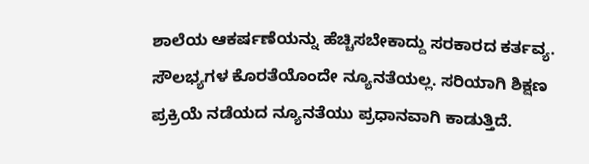ಶಾಲೆಯ ಆಕರ್ಷಣೆಯನ್ನು ಹೆಚ್ಚಿಸಬೇಕಾದ್ದು ಸರಕಾರದ ಕರ್ತವ್ಯ. ಸೌಲಭ್ಯಗಳ ಕೊರತೆಯೊಂದೇ ನ್ಯೂನತೆಯಲ್ಲ. ಸರಿಯಾಗಿ ಶಿಕ್ಷಣ ಪ್ರಕ್ರಿಯೆ ನಡೆಯದ ನ್ಯೂನತೆಯು ಪ್ರಧಾನವಾಗಿ ಕಾಡುತ್ತಿದೆ.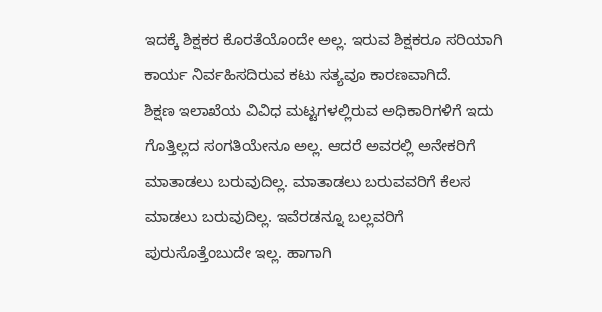ಇದಕ್ಕೆ ಶಿಕ್ಷಕರ ಕೊರತೆಯೊಂದೇ ಅಲ್ಲ. ಇರುವ ಶಿಕ್ಷಕರೂ ಸರಿಯಾಗಿ ಕಾರ್ಯ ನಿರ್ವಹಿಸದಿರುವ ಕಟು ಸತ್ಯವೂ ಕಾರಣವಾಗಿದೆ.
ಶಿಕ್ಷಣ ಇಲಾಖೆಯ ವಿವಿಧ ಮಟ್ಟಗಳಲ್ಲಿರುವ ಅಧಿಕಾರಿಗಳಿಗೆ ಇದು ಗೊತ್ತಿಲ್ಲದ ಸಂಗತಿಯೇನೂ ಅಲ್ಲ. ಆದರೆ ಅವರಲ್ಲಿ ಅನೇಕರಿಗೆ ಮಾತಾಡಲು ಬರುವುದಿಲ್ಲ. ಮಾತಾಡಲು ಬರುವವರಿಗೆ ಕೆಲಸ ಮಾಡಲು ಬರುವುದಿಲ್ಲ. ಇವೆರಡನ್ನೂ ಬಲ್ಲವರಿಗೆ ಪುರುಸೊತ್ತೆಂಬುದೇ ಇಲ್ಲ. ಹಾಗಾಗಿ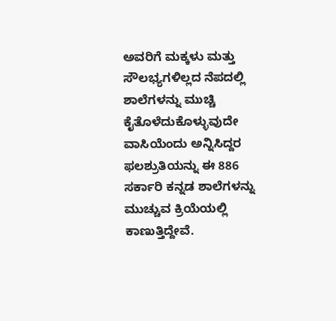ಅವರಿಗೆ ಮಕ್ಕಳು ಮತ್ತು ಸೌಲಭ್ಯಗಳಿಲ್ಲದ ನೆಪದಲ್ಲಿ ಶಾಲೆಗಳನ್ನು ಮುಚ್ಚಿ ಕೈತೊಳೆದುಕೊಳ್ಳುವುದೇ ವಾಸಿಯೆಂದು ಅನ್ನಿಸಿದ್ದರ ಫಲಶ್ರುತಿಯನ್ನು ಈ 886 ಸರ್ಕಾರಿ ಕನ್ನಡ ಶಾಲೆಗಳನ್ನು ಮುಚ್ಚುವ ಕ್ರಿಯೆಯಲ್ಲಿ ಕಾಣುತ್ತಿದ್ದೇವೆ.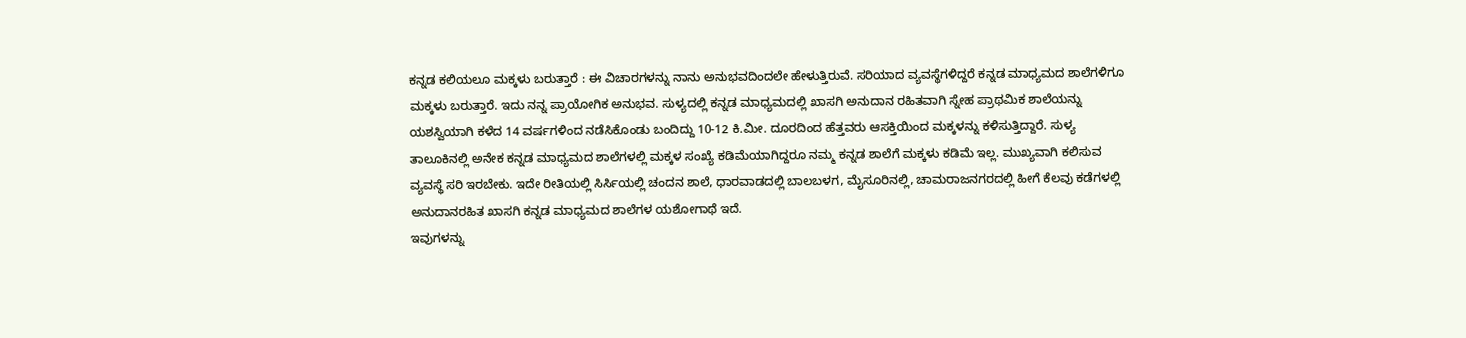ಕನ್ನಡ ಕಲಿಯಲೂ ಮಕ್ಕಳು ಬರುತ್ತಾರೆ : ಈ ವಿಚಾರಗಳನ್ನು ನಾನು ಅನುಭವದಿಂದಲೇ ಹೇಳುತ್ತಿರುವೆ. ಸರಿಯಾದ ವ್ಯವಸ್ಥೆಗಳಿದ್ದರೆ ಕನ್ನಡ ಮಾಧ್ಯಮದ ಶಾಲೆಗಳಿಗೂ ಮಕ್ಕಳು ಬರುತ್ತಾರೆ. ಇದು ನನ್ನ ಪ್ರಾಯೋಗಿಕ ಅನುಭವ. ಸುಳ್ಯದಲ್ಲಿ ಕನ್ನಡ ಮಾಧ್ಯಮದಲ್ಲಿ ಖಾಸಗಿ ಅನುದಾನ ರಹಿತವಾಗಿ ಸ್ನೇಹ ಪ್ರಾಥಮಿಕ ಶಾಲೆಯನ್ನು ಯಶಸ್ವಿಯಾಗಿ ಕಳೆದ 14 ವರ್ಷಗಳಿಂದ ನಡೆಸಿಕೊಂಡು ಬಂದಿದ್ದು 10-12 ಕಿ.ಮೀ. ದೂರದಿಂದ ಹೆತ್ತವರು ಆಸಕ್ತಿಯಿಂದ ಮಕ್ಕಳನ್ನು ಕಳಿಸುತ್ತಿದ್ದಾರೆ. ಸುಳ್ಯ ತಾಲೂಕಿನಲ್ಲಿ ಅನೇಕ ಕನ್ನಡ ಮಾಧ್ಯಮದ ಶಾಲೆಗಳಲ್ಲಿ ಮಕ್ಕಳ ಸಂಖ್ಯೆ ಕಡಿಮೆಯಾಗಿದ್ದರೂ ನಮ್ಮ ಕನ್ನಡ ಶಾಲೆಗೆ ಮಕ್ಕಳು ಕಡಿಮೆ ಇಲ್ಲ. ಮುಖ್ಯವಾಗಿ ಕಲಿಸುವ ವ್ಯವಸ್ಥೆ ಸರಿ ಇರಬೇಕು. ಇದೇ ರೀತಿಯಲ್ಲಿ ಸಿರ್ಸಿಯಲ್ಲಿ ಚಂದನ ಶಾಲೆ, ಧಾರವಾಡದಲ್ಲಿ ಬಾಲಬಳಗ, ಮೈಸೂರಿನಲ್ಲಿ, ಚಾಮರಾಜನಗರದಲ್ಲಿ ಹೀಗೆ ಕೆಲವು ಕಡೆಗಳಲ್ಲಿ ಅನುದಾನರಹಿತ ಖಾಸಗಿ ಕನ್ನಡ ಮಾಧ್ಯಮದ ಶಾಲೆಗಳ ಯಶೋಗಾಥೆ ಇದೆ.
ಇವುಗಳನ್ನು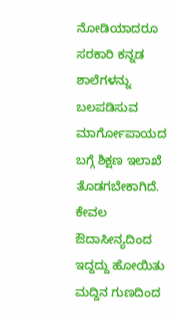ನೋಡಿಯಾದರೂ ಸರಕಾರಿ ಕನ್ನಡ ಶಾಲೆಗಳನ್ನು ಬಲಪಡಿಸುವ ಮಾರ್ಗೋಪಾಯದ ಬಗ್ಗೆ ಶಿಕ್ಷಣ ಇಲಾಖೆ ತೊಡಗಬೇಕಾಗಿದೆ. ಕೇವಲ ಔದಾಸೀನ್ಯದಿಂದ ಇದ್ದದ್ದು ಹೋಯಿತು ಮದ್ದಿನ ಗುಣದಿಂದ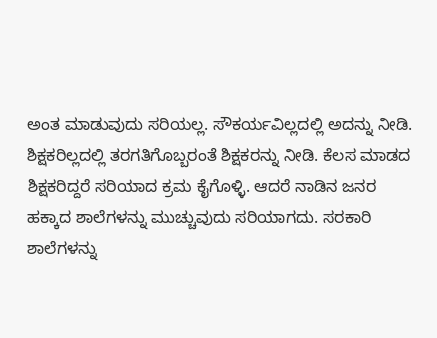ಅಂತ ಮಾಡುವುದು ಸರಿಯಲ್ಲ. ಸೌಕರ್ಯವಿಲ್ಲದಲ್ಲಿ ಅದನ್ನು ನೀಡಿ. ಶಿಕ್ಷಕರಿಲ್ಲದಲ್ಲಿ ತರಗತಿಗೊಬ್ಬರಂತೆ ಶಿಕ್ಷಕರನ್ನು ನೀಡಿ. ಕೆಲಸ ಮಾಡದ ಶಿಕ್ಷಕರಿದ್ದರೆ ಸರಿಯಾದ ಕ್ರಮ ಕೈಗೊಳ್ಳಿ. ಆದರೆ ನಾಡಿನ ಜನರ ಹಕ್ಕಾದ ಶಾಲೆಗಳನ್ನು ಮುಚ್ಚುವುದು ಸರಿಯಾಗದು. ಸರಕಾರಿ ಶಾಲೆಗಳನ್ನು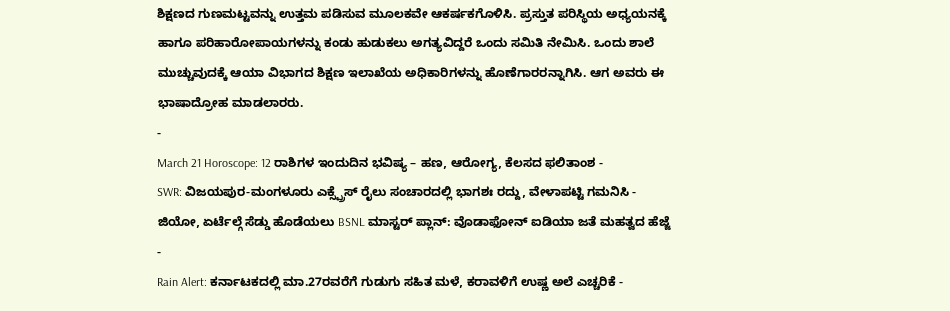ಶಿಕ್ಷಣದ ಗುಣಮಟ್ಟವನ್ನು ಉತ್ತಮ ಪಡಿಸುವ ಮೂಲಕವೇ ಆಕರ್ಷಕಗೊಳಿಸಿ. ಪ್ರಸ್ತುತ ಪರಿಸ್ಥಿಯ ಅಧ್ಯಯನಕ್ಕೆ ಹಾಗೂ ಪರಿಹಾರೋಪಾಯಗಳನ್ನು ಕಂಡು ಹುಡುಕಲು ಅಗತ್ಯವಿದ್ದರೆ ಒಂದು ಸಮಿತಿ ನೇಮಿಸಿ. ಒಂದು ಶಾಲೆ ಮುಚ್ಚುವುದಕ್ಕೆ ಆಯಾ ವಿಭಾಗದ ಶಿಕ್ಷಣ ಇಲಾಖೆಯ ಅಧಿಕಾರಿಗಳನ್ನು ಹೊಣೆಗಾರರನ್ನಾಗಿಸಿ. ಆಗ ಅವರು ಈ ಭಾಷಾದ್ರೋಹ ಮಾಡಲಾರರು.
-
March 21 Horoscope: 12 ರಾಶಿಗಳ ಇಂದುದಿನ ಭವಿಷ್ಯ – ಹಣ, ಆರೋಗ್ಯ, ಕೆಲಸದ ಫಲಿತಾಂಶ -
SWR: ವಿಜಯಪುರ-ಮಂಗಳೂರು ಎಕ್ಸ್ಪ್ರೆಸ್ ರೈಲು ಸಂಚಾರದಲ್ಲಿ ಭಾಗಶಃ ರದ್ದು, ವೇಳಾಪಟ್ಟಿ ಗಮನಿಸಿ -
ಜಿಯೋ, ಏರ್ಟೆಲ್ಗೆ ಸೆಡ್ಡು ಹೊಡೆಯಲು BSNL ಮಾಸ್ಟರ್ ಪ್ಲಾನ್: ವೊಡಾಫೋನ್ ಐಡಿಯಾ ಜತೆ ಮಹತ್ವದ ಹೆಜ್ಜೆ -
Rain Alert: ಕರ್ನಾಟಕದಲ್ಲಿ ಮಾ.27ರವರೆಗೆ ಗುಡುಗು ಸಹಿತ ಮಳೆ, ಕರಾವಳಿಗೆ ಉಷ್ಣ ಅಲೆ ಎಚ್ಚರಿಕೆ -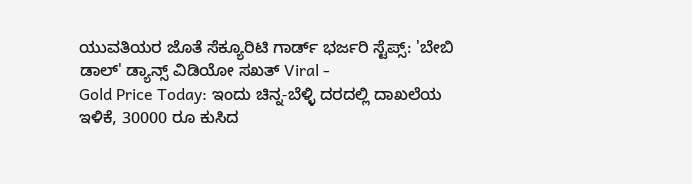ಯುವತಿಯರ ಜೊತೆ ಸೆಕ್ಯೂರಿಟಿ ಗಾರ್ಡ್ ಭರ್ಜರಿ ಸ್ಟೆಪ್ಸ್: 'ಬೇಬಿ ಡಾಲ್' ಡ್ಯಾನ್ಸ್ ವಿಡಿಯೋ ಸಖತ್ Viral -
Gold Price Today: ಇಂದು ಚಿನ್ನ-ಬೆಳ್ಳಿ ದರದಲ್ಲಿ ದಾಖಲೆಯ ಇಳಿಕೆ, 30000 ರೂ ಕುಸಿದ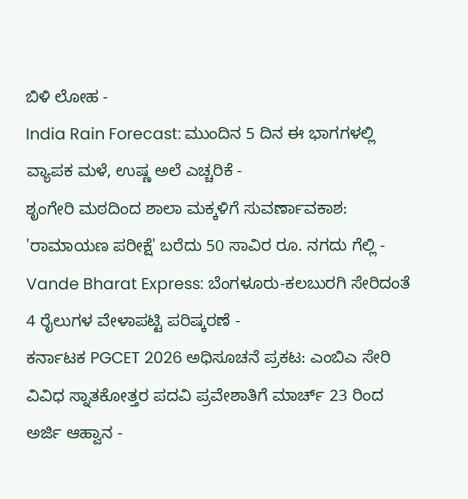ಬಿಳಿ ಲೋಹ -
India Rain Forecast: ಮುಂದಿನ 5 ದಿನ ಈ ಭಾಗಗಳಲ್ಲಿ ವ್ಯಾಪಕ ಮಳೆ, ಉಷ್ಣ ಅಲೆ ಎಚ್ಚರಿಕೆ -
ಶೃಂಗೇರಿ ಮಠದಿಂದ ಶಾಲಾ ಮಕ್ಕಳಿಗೆ ಸುವರ್ಣಾವಕಾಶ: 'ರಾಮಾಯಣ ಪರೀಕ್ಷೆ' ಬರೆದು 50 ಸಾವಿರ ರೂ. ನಗದು ಗೆಲ್ಲಿ -
Vande Bharat Express: ಬೆಂಗಳೂರು-ಕಲಬುರಗಿ ಸೇರಿದಂತೆ 4 ರೈಲುಗಳ ವೇಳಾಪಟ್ಟಿ ಪರಿಷ್ಕರಣೆ -
ಕರ್ನಾಟಕ PGCET 2026 ಅಧಿಸೂಚನೆ ಪ್ರಕಟ: ಎಂಬಿಎ ಸೇರಿ ವಿವಿಧ ಸ್ನಾತಕೋತ್ತರ ಪದವಿ ಪ್ರವೇಶಾತಿಗೆ ಮಾರ್ಚ್ 23 ರಿಂದ ಅರ್ಜಿ ಆಹ್ವಾನ -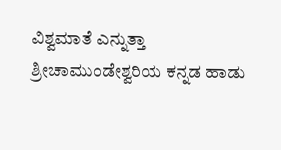ವಿಶ್ವಮಾತೆ ಎನ್ನುತ್ತಾ ಶ್ರೀಚಾಮುಂಡೇಶ್ವರಿಯ ಕನ್ನಡ ಹಾಡು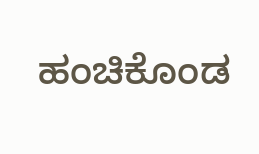ಹಂಚಿಕೊಂಡ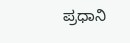ಪ್ರಧಾನಿ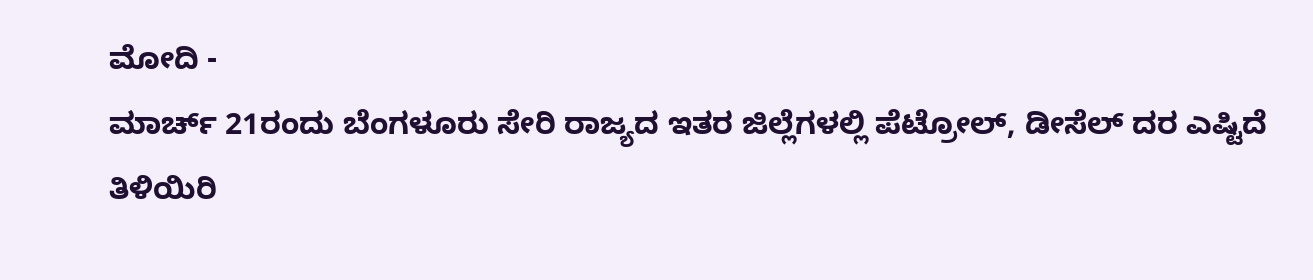ಮೋದಿ -
ಮಾರ್ಚ್ 21ರಂದು ಬೆಂಗಳೂರು ಸೇರಿ ರಾಜ್ಯದ ಇತರ ಜಿಲ್ಲೆಗಳಲ್ಲಿ ಪೆಟ್ರೋಲ್, ಡೀಸೆಲ್ ದರ ಎಷ್ಟಿದೆ ತಿಳಿಯಿರಿ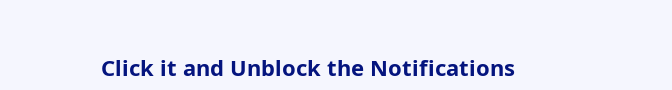Click it and Unblock the Notifications